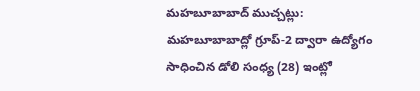మహబూబాబాద్ ముచ్చట్లు:
మహబూబాబాద్లో గ్రూప్-2 ద్వారా ఉద్యోగం సాధించిన డోలి సంధ్య (28) ఇంట్లో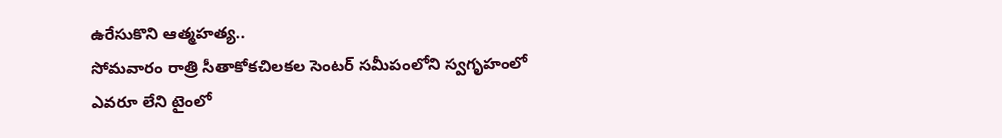ఉరేసుకొని ఆత్మహత్య..
సోమవారం రాత్రి సీతాకోకచిలకల సెంటర్ సమీపంలోని స్వగృహంలో ఎవరూ లేని టైంలో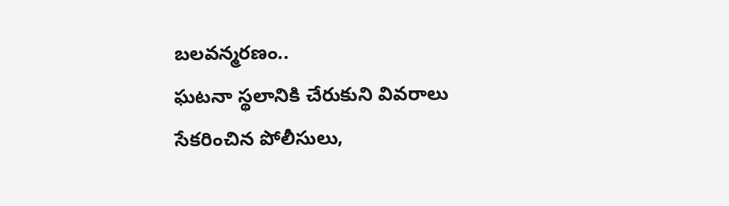బలవన్మరణం..
ఘటనా స్థలానికి చేరుకుని వివరాలు సేకరించిన పోలీసులు,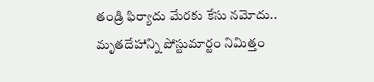తండ్రి ఫిర్యాదు మేరకు కేసు నమోదు..
మృతదేహాన్ని పోస్టుమార్టం నిమిత్తం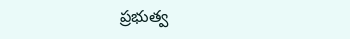ప్రభుత్వ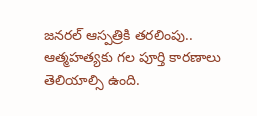జనరల్ ఆస్పత్రికి తరలింపు..
ఆత్మహత్యకు గల పూర్తి కారణాలు తెలియాల్సి ఉంది.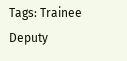Tags: Trainee Deputy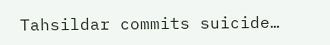Tahsildar commits suicide…